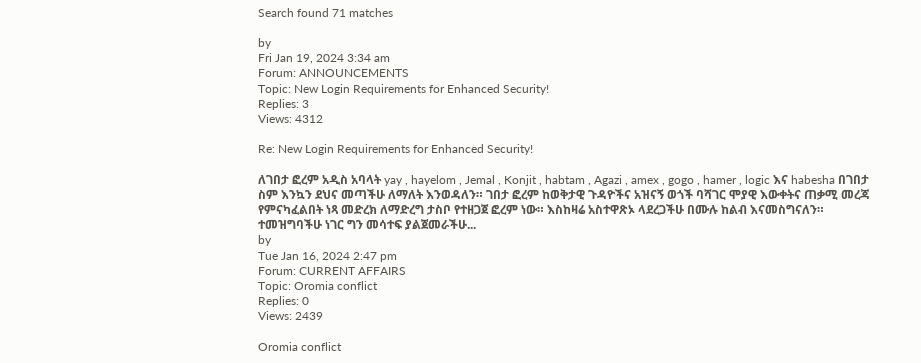Search found 71 matches

by
Fri Jan 19, 2024 3:34 am
Forum: ANNOUNCEMENTS
Topic: New Login Requirements for Enhanced Security!
Replies: 3
Views: 4312

Re: New Login Requirements for Enhanced Security!

ለገበታ ፎረም አዲስ አባላት yay , hayelom , Jemal , Konjit , habtam , Agazi , amex , gogo , hamer , logic እና habesha በገበታ ስም እንኳን ደህና መጣችሁ ለማለት እንወዳለን። ገበታ ፎረም ከወቅታዊ ጉዳዮችና አዝናኝ ወጎች ባሻገር ሞያዊ እውቀትና ጠቃሚ መረጃ የምናካፈልበት ነጻ መድረክ ለማድረግ ታስቦ የተዘጋጀ ፎረም ነው። እስከዛሬ አስተዋጽኦ ላደረጋችሁ በሙሉ ከልብ እናመስግናለን። ተመዝግባችሁ ነገር ግን መሳተፍ ያልጀመራችሁ...
by
Tue Jan 16, 2024 2:47 pm
Forum: CURRENT AFFAIRS
Topic: Oromia conflict
Replies: 0
Views: 2439

Oromia conflict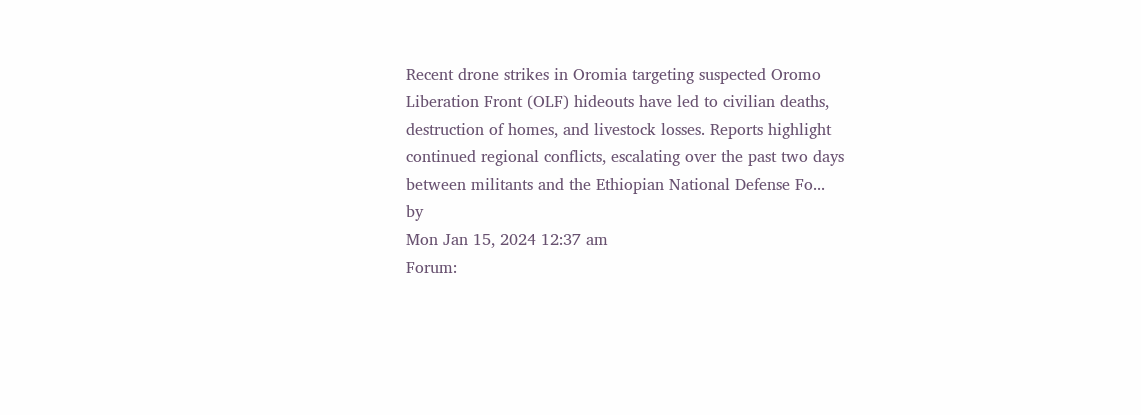Recent drone strikes in Oromia targeting suspected Oromo Liberation Front (OLF) hideouts have led to civilian deaths, destruction of homes, and livestock losses. Reports highlight continued regional conflicts, escalating over the past two days between militants and the Ethiopian National Defense Fo...
by
Mon Jan 15, 2024 12:37 am
Forum: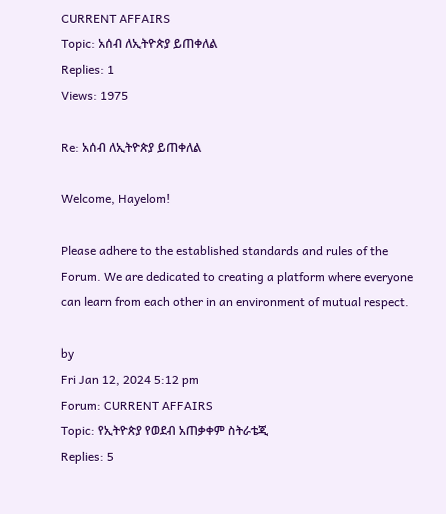CURRENT AFFAIRS
Topic: አሰብ ለኢትዮጵያ ይጠቀለል
Replies: 1
Views: 1975

Re: አሰብ ለኢትዮጵያ ይጠቀለል

Welcome, Hayelom!

Please adhere to the established standards and rules of the Forum. We are dedicated to creating a platform where everyone can learn from each other in an environment of mutual respect.

by
Fri Jan 12, 2024 5:12 pm
Forum: CURRENT AFFAIRS
Topic: የኢትዮጵያ የወደብ አጠቃቀም ስትራቴጂ
Replies: 5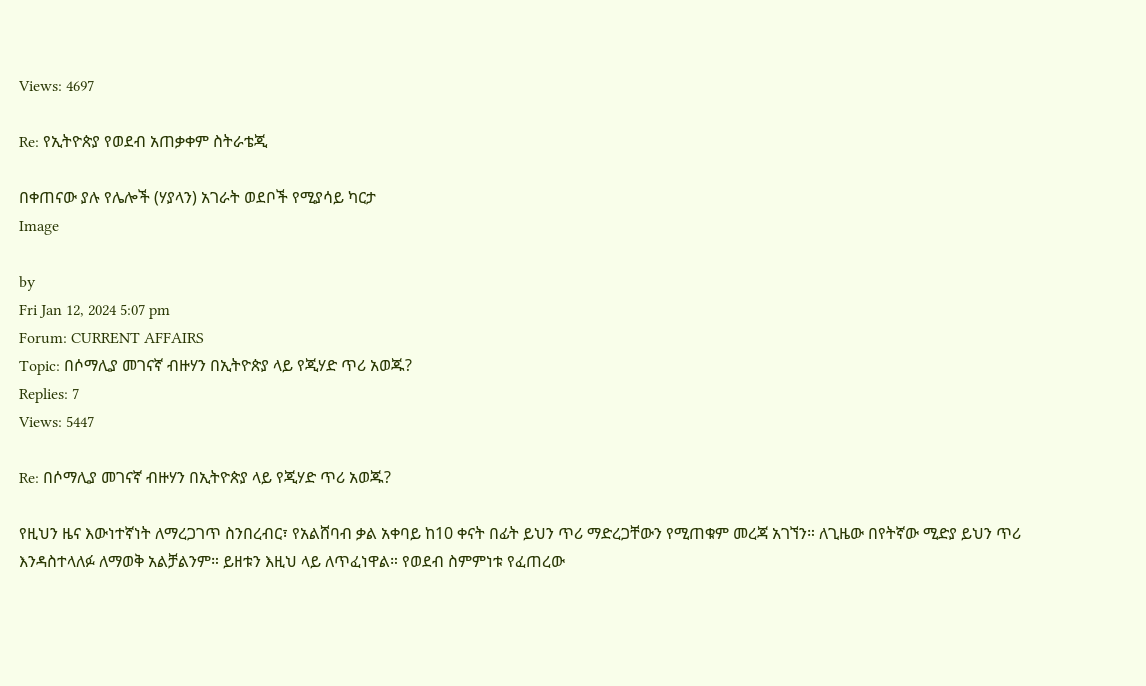Views: 4697

Re: የኢትዮጵያ የወደብ አጠቃቀም ስትራቴጂ

በቀጠናው ያሉ የሌሎች (ሃያላን) አገራት ወደቦች የሚያሳይ ካርታ
Image

by
Fri Jan 12, 2024 5:07 pm
Forum: CURRENT AFFAIRS
Topic: በሶማሊያ መገናኛ ብዙሃን በኢትዮጵያ ላይ የጂሃድ ጥሪ አወጁ?
Replies: 7
Views: 5447

Re: በሶማሊያ መገናኛ ብዙሃን በኢትዮጵያ ላይ የጂሃድ ጥሪ አወጁ?

የዚህን ዜና እውነተኛነት ለማረጋገጥ ስንበረብር፣ የአልሸባብ ቃል አቀባይ ከ10 ቀናት በፊት ይህን ጥሪ ማድረጋቸውን የሚጠቁም መረጃ አገኘን። ለጊዜው በየትኛው ሚድያ ይህን ጥሪ እንዳስተላለፉ ለማወቅ አልቻልንም። ይዘቱን እዚህ ላይ ለጥፈነዋል። የወደብ ስምምነቱ የፈጠረው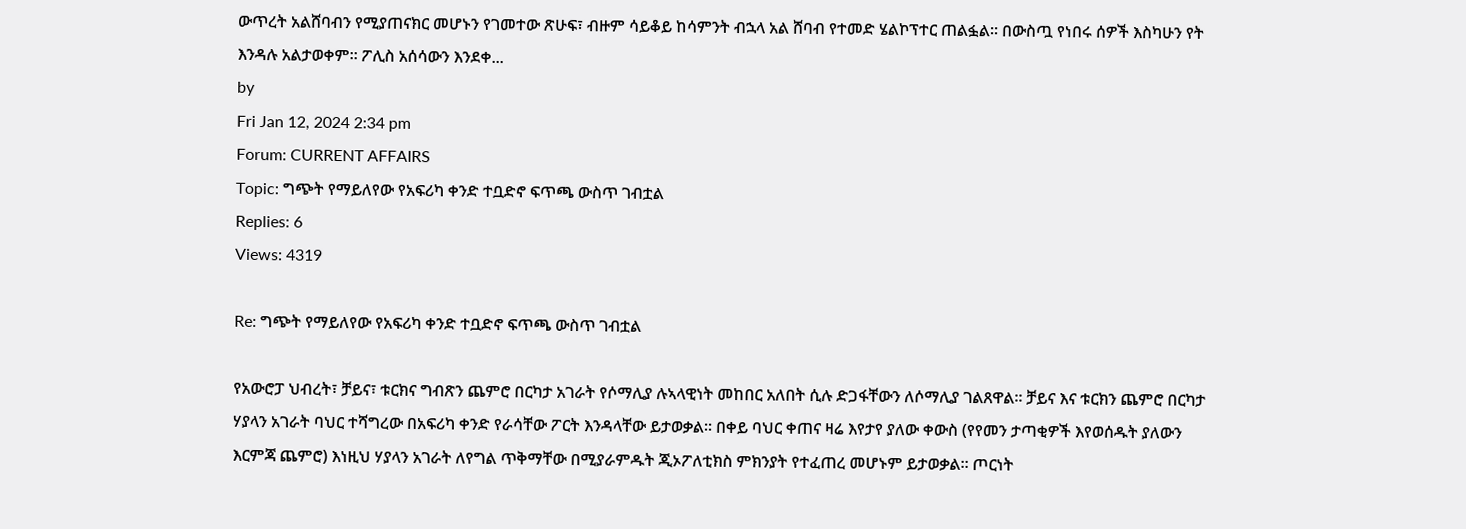ውጥረት አልሸባብን የሚያጠናክር መሆኑን የገመተው ጽሁፍ፣ ብዙም ሳይቆይ ከሳምንት ብኋላ አል ሸባብ የተመድ ሄልኮፕተር ጠልፏል። በውስጧ የነበሩ ሰዎች እስካሁን የት እንዳሉ አልታወቀም። ፖሊስ አሰሳውን እንደቀ...
by
Fri Jan 12, 2024 2:34 pm
Forum: CURRENT AFFAIRS
Topic: ግጭት የማይለየው የአፍሪካ ቀንድ ተቧድኖ ፍጥጫ ውስጥ ገብቷል
Replies: 6
Views: 4319

Re: ግጭት የማይለየው የአፍሪካ ቀንድ ተቧድኖ ፍጥጫ ውስጥ ገብቷል

የአውሮፓ ህብረት፣ ቻይና፣ ቱርክና ግብጽን ጨምሮ በርካታ አገራት የሶማሊያ ሉኣላዊነት መከበር አለበት ሲሉ ድጋፋቸውን ለሶማሊያ ገልጸዋል። ቻይና እና ቱርክን ጨምሮ በርካታ ሃያላን አገራት ባህር ተሻግረው በአፍሪካ ቀንድ የራሳቸው ፖርት እንዳላቸው ይታወቃል። በቀይ ባህር ቀጠና ዛሬ እየታየ ያለው ቀውስ (የየመን ታጣቂዎች እየወሰዱት ያለውን እርምጃ ጨምሮ) እነዚህ ሃያላን አገራት ለየግል ጥቅማቸው በሚያራምዱት ጂኦፖለቲክስ ምክንያት የተፈጠረ መሆኑም ይታወቃል። ጦርነት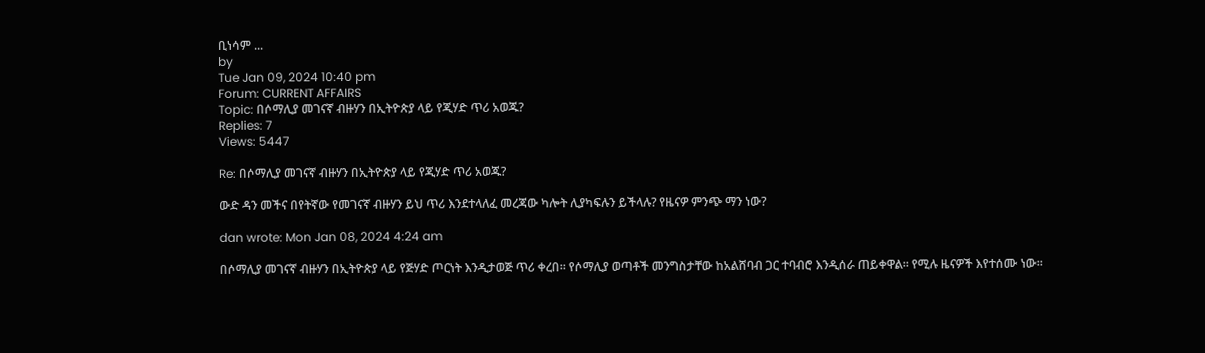ቢነሳም ...
by
Tue Jan 09, 2024 10:40 pm
Forum: CURRENT AFFAIRS
Topic: በሶማሊያ መገናኛ ብዙሃን በኢትዮጵያ ላይ የጂሃድ ጥሪ አወጁ?
Replies: 7
Views: 5447

Re: በሶማሊያ መገናኛ ብዙሃን በኢትዮጵያ ላይ የጂሃድ ጥሪ አወጁ?

ውድ ዳን መችና በየትኛው የመገናኛ ብዙሃን ይህ ጥሪ እንደተላለፈ መረጃው ካሎት ሊያካፍሉን ይችላሉ? የዜናዎ ምንጭ ማን ነው?

dan wrote: Mon Jan 08, 2024 4:24 am

በሶማሊያ መገናኛ ብዙሃን በኢትዮጵያ ላይ የጅሃድ ጦርነት እንዲታወጅ ጥሪ ቀረበ። የሶማሊያ ወጣቶች መንግስታቸው ከአልሸባብ ጋር ተባብሮ እንዲሰራ ጠይቀዋል። የሚሉ ዜናዎች እየተሰሙ ነው።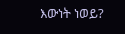እውነት ነወይ?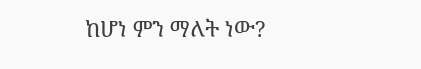ከሆነ ምን ማለት ነው?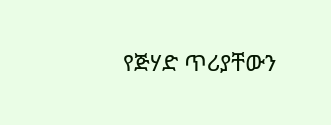የጅሃድ ጥሪያቸውን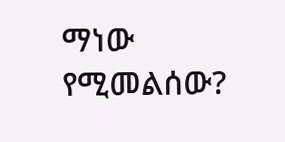ማነው የሚመልሰው?